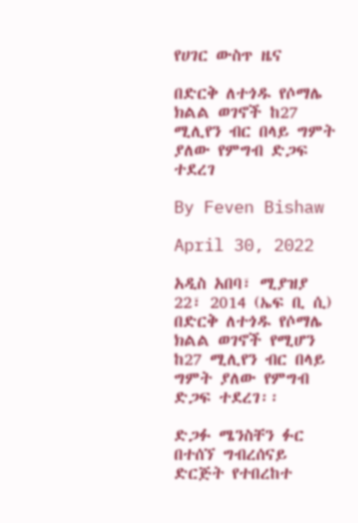የሀገር ውስጥ ዜና

በድርቅ ለተጎዱ የሶማሌ ክልል ወገኖች ከ27 ሚሊየን ብር በላይ ግምት ያለው የምግብ ድጋፍ ተደረገ

By Feven Bishaw

April 30, 2022

አዲስ አበባ፣ ሚያዝያ 22፣ 2014 (ኤፍ ቢ ሲ) በድርቅ ለተጎዱ የሶማሌ ክልል ወገኖች የሚሆን ከ27 ሚሊየን ብር በላይ ግምት ያለው የምግብ ድጋፍ ተደረገ፡፡

ድጋፉ ሜንስቸን ፉር በተሰኘ ግብረሰናይ ድርጅት የተበረከተ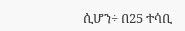ሲሆን÷ በ25 ተሳቢ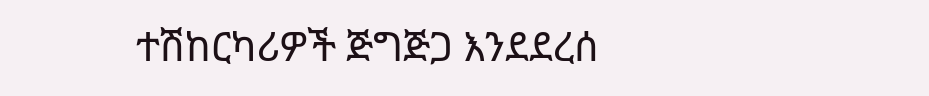ተሽከርካሪዎች ጅግጅጋ እንደደረሰ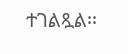ተገልጿል፡፡